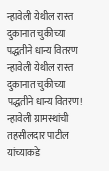न्हावेली येथील रास्त दुकानात चुकीच्या पद्धतीने धान्य वितरण
न्हावेली येथील रास्त दुकानात चुकीच्या पद्धतीने धान्य वितरण!
न्हावेली ग्रामस्थांची तहसीलदार पाटील यांच्याकडे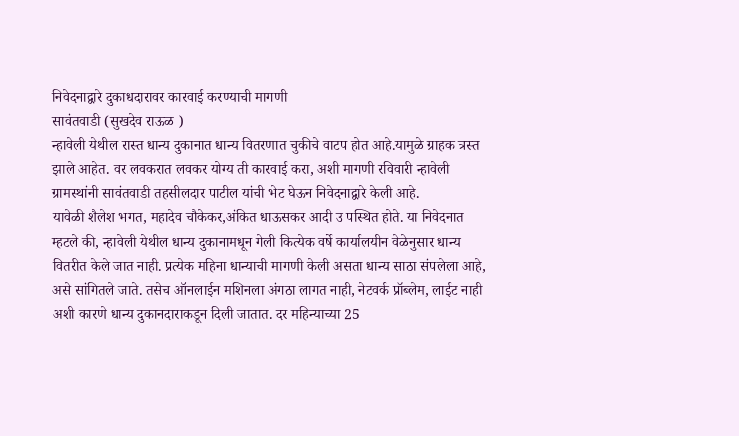निवेदनाद्वारे दुकाधदारावर कारवाई करण्याची मागणी
सावंतवाडी (सुखदेव राऊळ )
न्हावेली येथील रास्त धान्य दुकानात धान्य वितरणात चुकीचे वाटप होत आहे.यामुळे ग्राहक त्रस्त झाले आहेत. वर लवकरात लवकर योग्य ती कारवाई करा, अशी मागणी रविवारी न्हावेली ग्रामस्थांनी सावंतवाडी तहसीलदार पाटील यांची भेट घेऊन निवेदनाद्वारे केली आहे.
यावेळी शैलेश भगत, महादेव चौकेकर,अंकित धाऊसकर आदी उ पस्थित होते. या निवेदनात म्हटले की, न्हावेली येथील धान्य दुकानामधून गेली कित्येक वर्षे कार्यालयीन वेळेनुसार धान्य वितरीत केले जात नाही. प्रत्येक महिना धान्याची मागणी केली असता धान्य साठा संपलेला आहे, असे सांगितले जाते. तसेच ऑनलाईन मशिनला अंगठा लागत नाही, नेटवर्क प्रॉब्लेम, लाईट नाही अशी कारणे धान्य दुकानदाराकडून दिली जातात. दर महिन्याच्या 25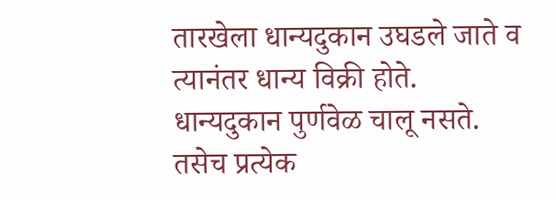तारखेला धान्यदुकान उघडले जाते व त्यानंतर धान्य विक्री होते. धान्यदुकान पुर्णवेळ चालू नसते. तसेच प्रत्येक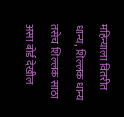महिन्याला वितरीत धान्य, शिल्लक धान्य तसेच शिल्लक साठा असा बोर्ड देखील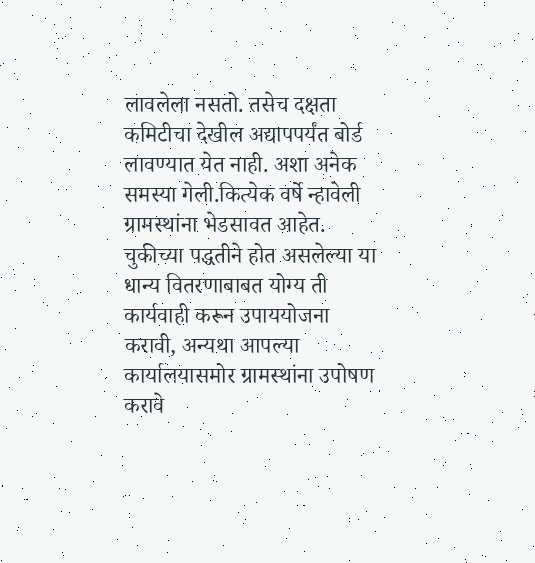लावलेला नसतो. तसेच दक्षता कमिटीचा देखील अद्यापपर्यंत बोर्ड लावण्यात येत नाही. अशा अनेक समस्या गेली.कित्येक वर्षे न्हावेली ग्रामस्थांना भेडसावत आहेत. चुकीच्या पद्धतीने होत असलेल्या या धान्य वितरणाबाबत योग्य ती कार्यवाही करून उपाययोजना करावी, अन्यथा आपल्या कार्यालयासमोर ग्रामस्थांना उपोषण करावे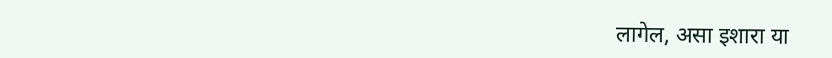लागेल, असा इशारा या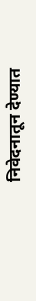निवेदनातून देण्यात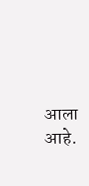आला आहे.